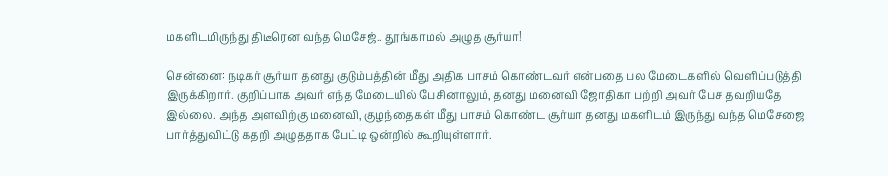மகளிடமிருந்து திடீரென வந்த மெசேஜ்.. தூங்காமல் அழுத சூர்யா!

சென்னை: நடிகர் சூர்யா தனது குடும்பத்தின் மீது அதிக பாசம் கொண்டவர் என்பதை பல மேடைகளில் வெளிப்படுத்தி இருக்கிறார். குறிப்பாக அவர் எந்த மேடையில் பேசினாலும், தனது மனைவி ஜோதிகா பற்றி அவர் பேச தவறியதே இல்லை. அந்த அளவிற்கு மனைவி, குழந்தைகள் மீது பாசம் கொண்ட சூர்யா தனது மகளிடம் இருந்து வந்த மெசேஜை பார்த்துவிட்டு கதறி அழுததாக பேட்டி ஒன்றில் கூறியுள்ளார்.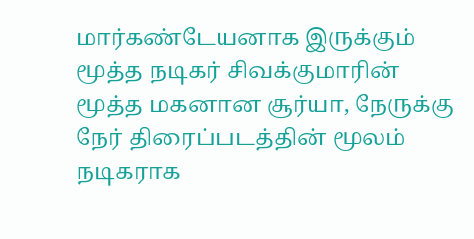மார்கண்டேயனாக இருக்கும் மூத்த நடிகர் சிவக்குமாரின் மூத்த மகனான சூர்யா, நேருக்கு நேர் திரைப்படத்தின் மூலம் நடிகராக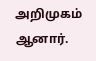அறிமுகம் ஆனார்.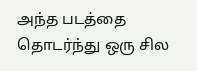அந்த படத்தை தொடர்ந்து ஒரு சில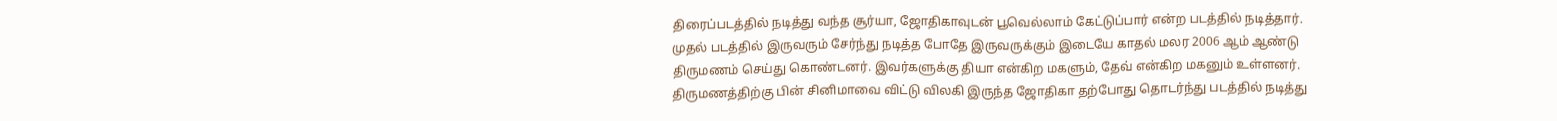திரைப்படத்தில் நடித்து வந்த சூர்யா, ஜோதிகாவுடன் பூவெல்லாம் கேட்டுப்பார் என்ற படத்தில் நடித்தார். முதல் படத்தில் இருவரும் சேர்ந்து நடித்த போதே இருவருக்கும் இடையே காதல் மலர 2006 ஆம் ஆண்டு திருமணம் செய்து கொண்டனர். இவர்களுக்கு தியா என்கிற மகளும், தேவ் என்கிற மகனும் உள்ளனர். திருமணத்திற்கு பின் சினிமாவை விட்டு விலகி இருந்த ஜோதிகா தற்போது தொடர்ந்து படத்தில் நடித்து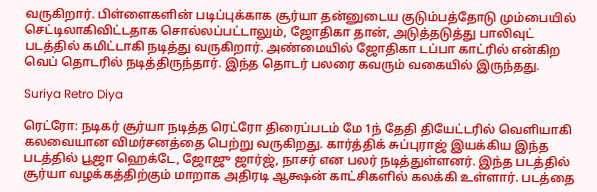வருகிறார். பிள்ளைகளின் படிப்புக்காக சூர்யா தன்னுடைய குடும்பத்தோடு மும்பையில் செட்டிலாகிவிட்டதாக சொல்லப்பட்டாலும், ஜோதிகா தான், அடுத்தடுத்து பாலிவுட் படத்தில் கமிட்டாகி நடித்து வருகிறார். அண்மையில் ஜோதிகா டப்பா காட்ரில் என்கிற வெப் தொடரில் நடித்திருந்தார். இந்த தொடர் பலரை கவரும் வகையில் இருந்தது.

Suriya Retro Diya

ரெட்ரோ: நடிகர் சூர்யா நடித்த ரெட்ரோ திரைப்படம் மே 1ந் தேதி தியேட்டரில் வெளியாகி கலவையான விமர்சனத்தை பெற்று வருகிறது. கார்த்திக் சுப்புராஜ் இயக்கிய இந்த படத்தில் பூஜா ஹெக்டே, ஜோஜு ஜார்ஜ், நாசர் என பலர் நடித்துள்ளனர். இந்த படத்தில் சூர்யா வழக்கத்திற்கும் மாறாக அதிரடி ஆக்ஷன் காட்சிகளில் கலக்கி உள்ளார். படத்தை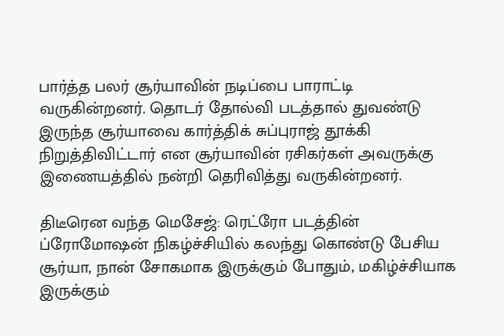பார்த்த பலர் சூர்யாவின் நடிப்பை பாராட்டி வருகின்றனர். தொடர் தோல்வி படத்தால் துவண்டு இருந்த சூர்யாவை கார்த்திக் சுப்புராஜ் தூக்கி நிறுத்திவிட்டார் என சூர்யாவின் ரசிகர்கள் அவருக்கு இணையத்தில் நன்றி தெரிவித்து வருகின்றனர்.

திடீரென வந்த மெசேஜ்: ரெட்ரோ படத்தின் ப்ரோமோஷன் நிகழ்ச்சியில் கலந்து கொண்டு பேசிய சூர்யா, நான் சோகமாக இருக்கும் போதும், மகிழ்ச்சியாக இருக்கும்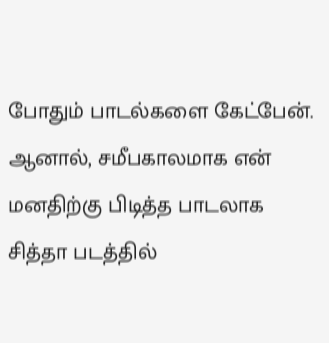போதும் பாடல்களை கேட்பேன். ஆனால், சமீபகாலமாக என் மனதிற்கு பிடித்த பாடலாக சித்தா படத்தில்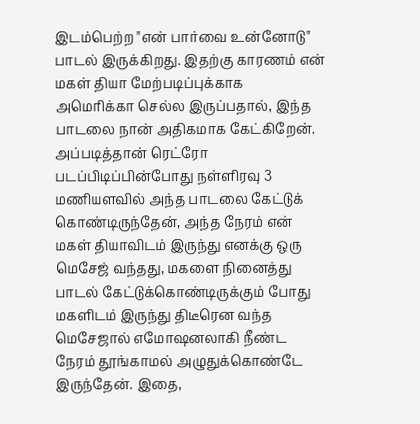இடம்பெற்ற "என் பார்வை உன்னோடு" பாடல் இருக்கிறது. இதற்கு காரணம் என் மகள் தியா மேற்படிப்புக்காக அமெரிக்கா செல்ல இருப்பதால், இந்த பாடலை நான் அதிகமாக கேட்கிறேன். அப்படித்தான் ரெட்ரோ படப்பிடிப்பின்போது நள்ளிரவு 3 மணியளவில் அந்த பாடலை கேட்டுக் கொண்டிருந்தேன், அந்த நேரம் என் மகள் தியாவிடம் இருந்து எனக்கு ஒரு மெசேஜ் வந்தது, மகளை நினைத்து பாடல் கேட்டுக்கொண்டிருக்கும் போது மகளிடம் இருந்து திடீரென வந்த மெசேஜால் எமோஷனலாகி நீண்ட நேரம் தூங்காமல் அழுதுக்கொண்டே இருந்தேன். இதை,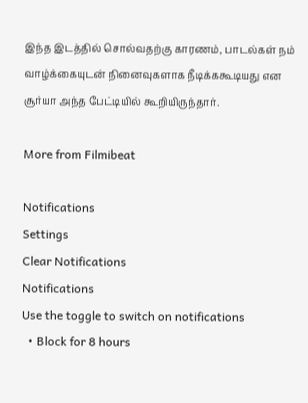இந்த இடத்தில் சொல்வதற்கு காரணம், பாடல்கள் நம் வாழ்க்கையுடன் நினைவுகளாக நீடிக்ககூடியது என சூர்யா அந்த பேட்டியில் கூறியிருந்தார்.

More from Filmibeat

Notifications
Settings
Clear Notifications
Notifications
Use the toggle to switch on notifications
  • Block for 8 hours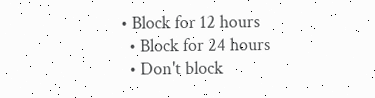• Block for 12 hours
  • Block for 24 hours
  • Don't block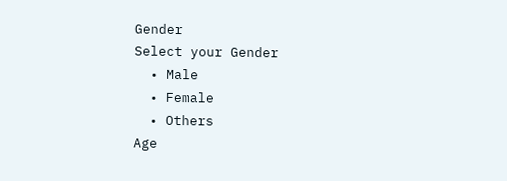Gender
Select your Gender
  • Male
  • Female
  • Others
Age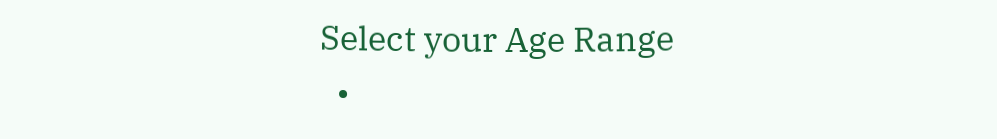Select your Age Range
  •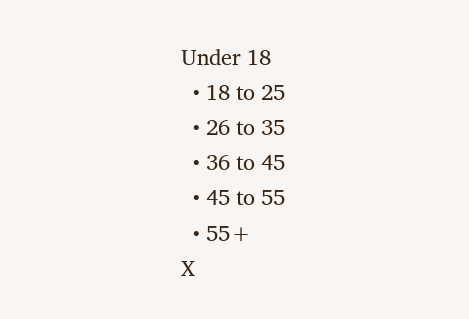Under 18
  • 18 to 25
  • 26 to 35
  • 36 to 45
  • 45 to 55
  • 55+
X